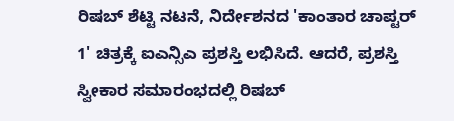ರಿಷಬ್ ಶೆಟ್ಟಿ ನಟನೆ, ನಿರ್ದೇಶನದ 'ಕಾಂತಾರ ಚಾಪ್ಟರ್ 1' ಚಿತ್ರಕ್ಕೆ ಐಎನ್ಸಿಎ ಪ್ರಶಸ್ತಿ ಲಭಿಸಿದೆ. ಆದರೆ, ಪ್ರಶಸ್ತಿ ಸ್ವೀಕಾರ ಸಮಾರಂಭದಲ್ಲಿ ರಿಷಬ್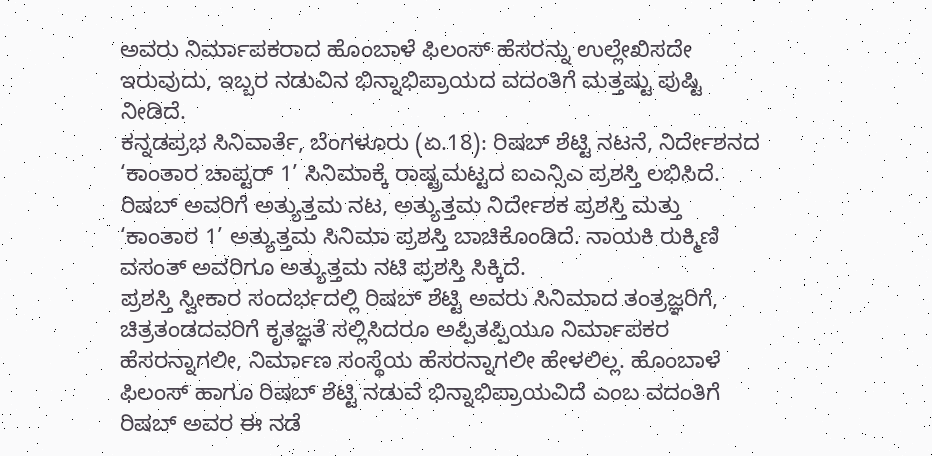ಅವರು ನಿರ್ಮಾಪಕರಾದ ಹೊಂಬಾಳೆ ಫಿಲಂಸ್ ಹೆಸರನ್ನು ಉಲ್ಲೇಖಿಸದೇ ಇರುವುದು, ಇಬ್ಬರ ನಡುವಿನ ಭಿನ್ನಾಭಿಪ್ರಾಯದ ವದಂತಿಗೆ ಮತ್ತಷ್ಟು ಪುಷ್ಟಿ ನೀಡಿದೆ.
ಕನ್ನಡಪ್ರಭ ಸಿನಿವಾರ್ತೆ, ಬೆಂಗಳೂರು (ಏ.18): ರಿಷಬ್ ಶೆಟ್ಟಿ ನಟನೆ, ನಿರ್ದೇಶನದ ‘ಕಾಂತಾರ ಚಾಪ್ಟರ್ 1’ ಸಿನಿಮಾಕ್ಕೆ ರಾಷ್ಟ್ರಮಟ್ಟದ ಐಎನ್ಸಿಎ ಪ್ರಶಸ್ತಿ ಲಭಿಸಿದೆ. ರಿಷಬ್ ಅವರಿಗೆ ಅತ್ಯುತ್ತಮ ನಟ, ಅತ್ಯುತ್ತಮ ನಿರ್ದೇಶಕ ಪ್ರಶಸ್ತಿ ಮತ್ತು ‘ಕಾಂತಾರ 1’ ಅತ್ಯುತ್ತಮ ಸಿನಿಮಾ ಪ್ರಶಸ್ತಿ ಬಾಚಿಕೊಂಡಿದೆ. ನಾಯಕಿ ರುಕ್ಮಿಣಿ ವಸಂತ್ ಅವರಿಗೂ ಅತ್ಯುತ್ತಮ ನಟಿ ಪ್ರಶಸ್ತಿ ಸಿಕ್ಕಿದೆ.
ಪ್ರಶಸ್ತಿ ಸ್ವೀಕಾರ ಸಂದರ್ಭದಲ್ಲಿ ರಿಷಬ್ ಶೆಟ್ಟಿ ಅವರು ಸಿನಿಮಾದ ತಂತ್ರಜ್ಞರಿಗೆ, ಚಿತ್ರತಂಡದವರಿಗೆ ಕೃತಜ್ಞತೆ ಸಲ್ಲಿಸಿದರೂ ಅಪ್ಪಿತಪ್ಪಿಯೂ ನಿರ್ಮಾಪಕರ ಹೆಸರನ್ನಾಗಲೀ, ನಿರ್ಮಾಣ ಸಂಸ್ಥೆಯ ಹೆಸರನ್ನಾಗಲೀ ಹೇಳಲಿಲ್ಲ. ಹೊಂಬಾಳೆ ಫಿಲಂಸ್ ಹಾಗೂ ರಿಷಬ್ ಶೆಟ್ಟಿ ನಡುವೆ ಭಿನ್ನಾಭಿಪ್ರಾಯವಿದೆ ಎಂಬ ವದಂತಿಗೆ ರಿಷಬ್ ಅವರ ಈ ನಡೆ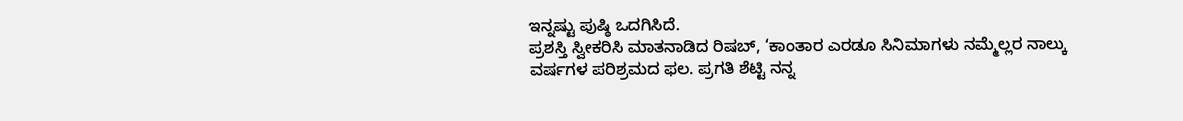ಇನ್ನಷ್ಟು ಪುಷ್ಠಿ ಒದಗಿಸಿದೆ.
ಪ್ರಶಸ್ತಿ ಸ್ವೀಕರಿಸಿ ಮಾತನಾಡಿದ ರಿಷಬ್, ‘ಕಾಂತಾರ ಎರಡೂ ಸಿನಿಮಾಗಳು ನಮ್ಮೆಲ್ಲರ ನಾಲ್ಕು ವರ್ಷಗಳ ಪರಿಶ್ರಮದ ಫಲ. ಪ್ರಗತಿ ಶೆಟ್ಟಿ ನನ್ನ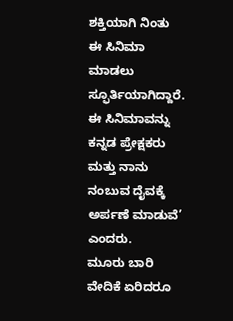ಶಕ್ತಿಯಾಗಿ ನಿಂತು ಈ ಸಿನಿಮಾ ಮಾಡಲು ಸ್ಫೂರ್ತಿಯಾಗಿದ್ದಾರೆ. ಈ ಸಿನಿಮಾವನ್ನು ಕನ್ನಡ ಪ್ರೇಕ್ಷಕರು ಮತ್ತು ನಾನು ನಂಬುವ ದೈವಕ್ಕೆ ಅರ್ಪಣೆ ಮಾಡುವೆ’ ಎಂದರು.
ಮೂರು ಬಾರಿ ವೇದಿಕೆ ಏರಿದರೂ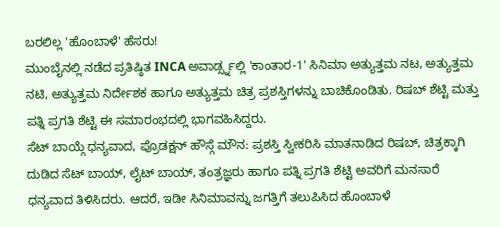ಬರಲಿಲ್ಲ 'ಹೊಂಬಾಳೆ' ಹೆಸರು!
ಮುಂಬೈನಲ್ಲಿ ನಡೆದ ಪ್ರತಿಷ್ಠಿತ INCA ಅವಾರ್ಡ್ಸ್ನಲ್ಲಿ 'ಕಾಂತಾರ-1' ಸಿನಿಮಾ ಅತ್ಯುತ್ತಮ ನಟ, ಅತ್ಯುತ್ತಮ ನಟಿ, ಅತ್ಯುತ್ತಮ ನಿರ್ದೇಶಕ ಹಾಗೂ ಅತ್ಯುತ್ತಮ ಚಿತ್ರ ಪ್ರಶಸ್ತಿಗಳನ್ನು ಬಾಚಿಕೊಂಡಿತು. ರಿಷಬ್ ಶೆಟ್ಟಿ ಮತ್ತು ಪತ್ನಿ ಪ್ರಗತಿ ಶೆಟ್ಟಿ ಈ ಸಮಾರಂಭದಲ್ಲಿ ಭಾಗವಹಿಸಿದ್ದರು.
ಸೆಟ್ ಬಾಯ್ಗೆ ಧನ್ಯವಾದ, ಪ್ರೊಡಕ್ಷನ್ ಹೌಸ್ಗೆ ಮೌನ: ಪ್ರಶಸ್ತಿ ಸ್ವೀಕರಿಸಿ ಮಾತನಾಡಿದ ರಿಷಬ್, ಚಿತ್ರಕ್ಕಾಗಿ ದುಡಿದ ಸೆಟ್ ಬಾಯ್, ಲೈಟ್ ಬಾಯ್, ತಂತ್ರಜ್ಞರು ಹಾಗೂ ಪತ್ನಿ ಪ್ರಗತಿ ಶೆಟ್ಟಿ ಅವರಿಗೆ ಮನಸಾರೆ ಧನ್ಯವಾದ ತಿಳಿಸಿದರು. ಆದರೆ, ಇಡೀ ಸಿನಿಮಾವನ್ನು ಜಗತ್ತಿಗೆ ತಲುಪಿಸಿದ ಹೊಂಬಾಳೆ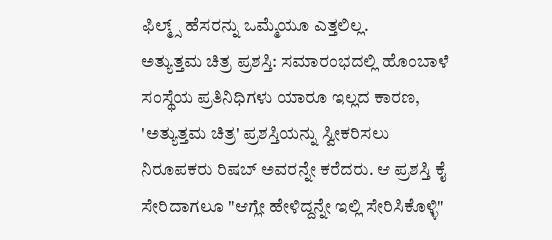ಫಿಲ್ಮ್ಸ್ ಹೆಸರನ್ನು ಒಮ್ಮೆಯೂ ಎತ್ತಲಿಲ್ಲ.
ಅತ್ಯುತ್ತಮ ಚಿತ್ರ ಪ್ರಶಸ್ತಿ: ಸಮಾರಂಭದಲ್ಲಿ ಹೊಂಬಾಳೆ ಸಂಸ್ಥೆಯ ಪ್ರತಿನಿಧಿಗಳು ಯಾರೂ ಇಲ್ಲದ ಕಾರಣ, 'ಅತ್ಯುತ್ತಮ ಚಿತ್ರ' ಪ್ರಶಸ್ತಿಯನ್ನು ಸ್ವೀಕರಿಸಲು ನಿರೂಪಕರು ರಿಷಬ್ ಅವರನ್ನೇ ಕರೆದರು. ಆ ಪ್ರಶಸ್ತಿ ಕೈ ಸೇರಿದಾಗಲೂ "ಆಗ್ಲೇ ಹೇಳಿದ್ದನ್ನೇ ಇಲ್ಲಿ ಸೇರಿಸಿಕೊಳ್ಳಿ"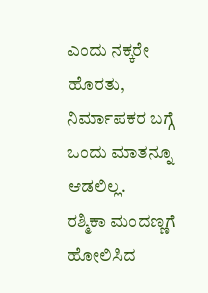ಎಂದು ನಕ್ಕರೇ ಹೊರತು, ನಿರ್ಮಾಪಕರ ಬಗ್ಗೆ ಒಂದು ಮಾತನ್ನೂ ಆಡಲಿಲ್ಲ.
ರಶ್ಮಿಕಾ ಮಂದಣ್ಣಗೆ ಹೋಲಿಸಿದ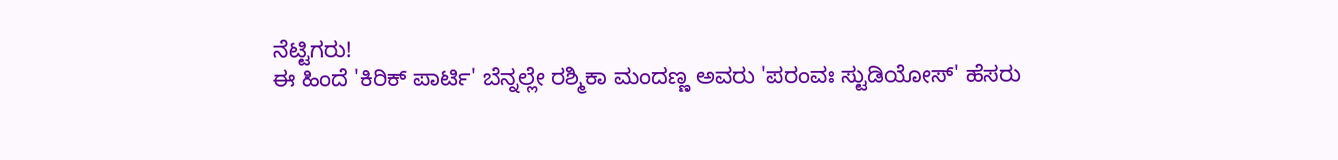ನೆಟ್ಟಿಗರು!
ಈ ಹಿಂದೆ 'ಕಿರಿಕ್ ಪಾರ್ಟಿ' ಬೆನ್ನಲ್ಲೇ ರಶ್ಮಿಕಾ ಮಂದಣ್ಣ ಅವರು 'ಪರಂವಃ ಸ್ಟುಡಿಯೋಸ್' ಹೆಸರು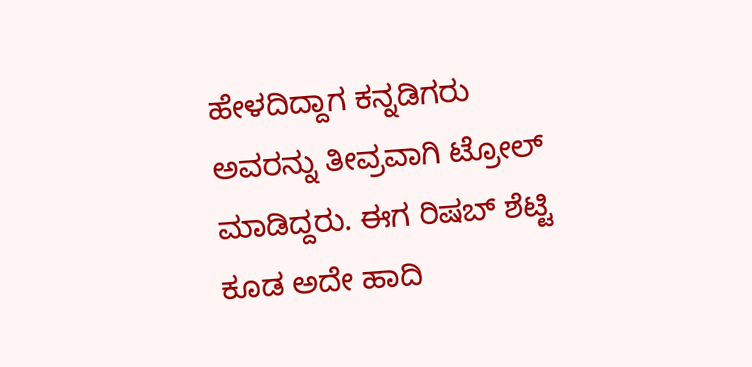ಹೇಳದಿದ್ದಾಗ ಕನ್ನಡಿಗರು ಅವರನ್ನು ತೀವ್ರವಾಗಿ ಟ್ರೋಲ್ ಮಾಡಿದ್ದರು. ಈಗ ರಿಷಬ್ ಶೆಟ್ಟಿ ಕೂಡ ಅದೇ ಹಾದಿ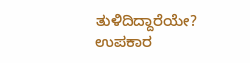ತುಳಿದಿದ್ದಾರೆಯೇ? ಉಪಕಾರ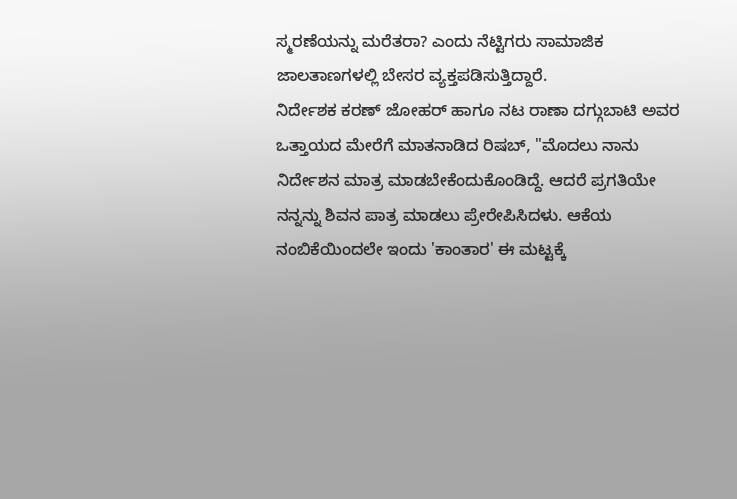ಸ್ಮರಣೆಯನ್ನು ಮರೆತರಾ? ಎಂದು ನೆಟ್ಟಿಗರು ಸಾಮಾಜಿಕ ಜಾಲತಾಣಗಳಲ್ಲಿ ಬೇಸರ ವ್ಯಕ್ತಪಡಿಸುತ್ತಿದ್ದಾರೆ.
ನಿರ್ದೇಶಕ ಕರಣ್ ಜೋಹರ್ ಹಾಗೂ ನಟ ರಾಣಾ ದಗ್ಗುಬಾಟಿ ಅವರ ಒತ್ತಾಯದ ಮೇರೆಗೆ ಮಾತನಾಡಿದ ರಿಷಬ್, "ಮೊದಲು ನಾನು ನಿರ್ದೇಶನ ಮಾತ್ರ ಮಾಡಬೇಕೆಂದುಕೊಂಡಿದ್ದೆ. ಆದರೆ ಪ್ರಗತಿಯೇ ನನ್ನನ್ನು ಶಿವನ ಪಾತ್ರ ಮಾಡಲು ಪ್ರೇರೇಪಿಸಿದಳು. ಆಕೆಯ ನಂಬಿಕೆಯಿಂದಲೇ ಇಂದು 'ಕಾಂತಾರ' ಈ ಮಟ್ಟಕ್ಕೆ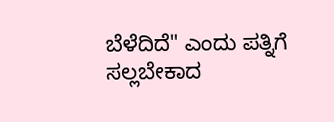ಬೆಳೆದಿದೆ" ಎಂದು ಪತ್ನಿಗೆ ಸಲ್ಲಬೇಕಾದ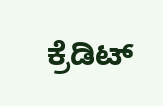ಕ್ರೆಡಿಟ್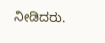ನೀಡಿದರು.